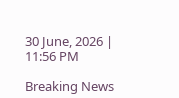30 June, 2026 | 11:56 PM

Breaking News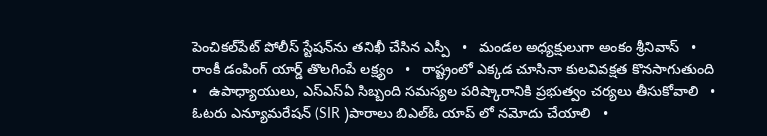పెంచికల్‌పేట్ పోలీస్ స్టేషన్‌ను తనిఖీ చేసిన ఎస్పీ   •   మండల అధ్యక్షులుగా అంకం శ్రీనివాస్   •   రాంకీ డంపింగ్ యార్డ్ తొలగింపే లక్ష్యం   •   రాష్ట్రంలో ఎక్కడ చూసినా కులవివక్షత కొనసాగుతుంది   •   ఉపాధ్యాయులు, ఎస్‌ఎస్‌ఏ సిబ్బంది సమస్యల పరిష్కారానికి ప్రభుత్వం చర్యలు తీసుకోవాలి   •   ఓటరు ఎన్యూమరేషన్ (SIR )పారాలు బిఎల్ఓ యాప్ లో నమోదు చేయాలి   •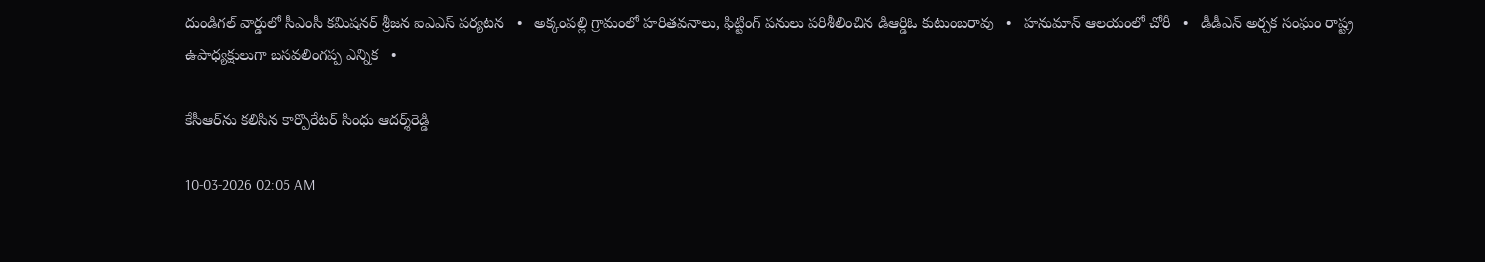దుండిగల్ వార్డులో సీఎంసీ కమిషనర్ శ్రీజన ఐఎఎస్ పర్యటన   •   అక్కంపల్లి గ్రామంలో హరితవనాలు, ఫిట్టింగ్ పనులు పరిశీలించిన డిఆర్డిఓ కుటుంబరావు   •   హనుమాన్ ఆలయంలో చోరీ   •   డీడీఎన్ అర్చక సంఘం రాష్ట్ర ఉపాధ్యక్షులుగా బసవలింగప్ప ఎన్నిక   •

కేసీఆర్‌ను కలిసిన కార్పొరేటర్ సింధు ఆదర్శ్‌రెడ్డి

10-03-2026 02:05 AM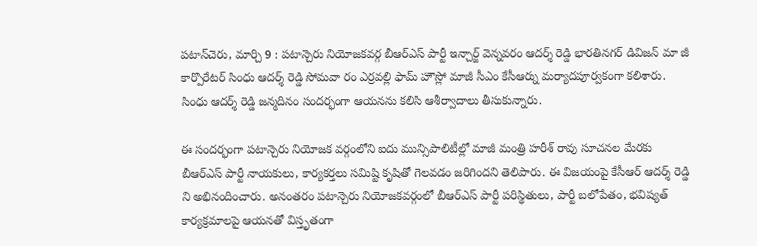పటాన్‌చెరు, మార్చి 9 : పటాన్చెరు నియోజకవర్గ బీఆర్‌ఎస్ పార్టీ ఇన్చార్జ్ వెన్నవరం ఆదర్శ్ రెడ్డి భారతినగర్ డివిజన్ మా జీ కార్పొరేటర్ సింధు ఆదర్శ్ రెడ్డి సోమవా రం ఎర్రవల్లి ఫామ్ హౌస్లో మాజీ సీఎం కేసీఆర్ను మర్యాదపూర్వకంగా కలిశారు. సింధు ఆదర్శ్ రెడ్డి జన్మదినం సందర్భంగా ఆయనను కలిసి ఆశీర్వాదాలు తీసుకున్నారు.

ఈ సందర్భంగా పటాన్చెరు నియోజక వర్గంలోని ఐదు మున్సిపాలిటీల్లో మాజీ మంత్రి హరీశ్ రావు సూచనల మేరకు బీఆర్‌ఎస్ పార్టీ నాయకులు, కార్యకర్తలు సమిష్టి కృషితో గెలవడం జరిగిందని తెలిపారు. ఈ విజయంపై కేసీఆర్ ఆదర్శ్ రెడ్డి ని అభినందించారు. అనంతరం పటాన్చెరు నియోజకవర్గంలో బీఆర్‌ఎస్ పార్టీ పరిస్థితులు, పార్టీ బలోపేతం, భవిష్యత్ కార్యక్రమాలపై ఆయనతో విస్తృతంగా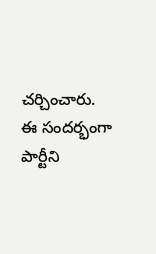చర్చించారు. ఈ సందర్భంగా పార్టీని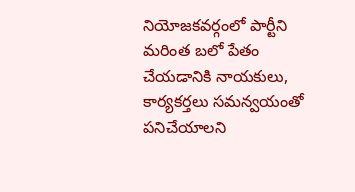నియోజకవర్గంలో పార్టీని మరింత బలో పేతం చేయడానికి నాయకులు, కార్యకర్తలు సమన్వయంతో పనిచేయాలని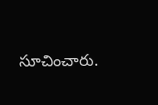సూచించారు.